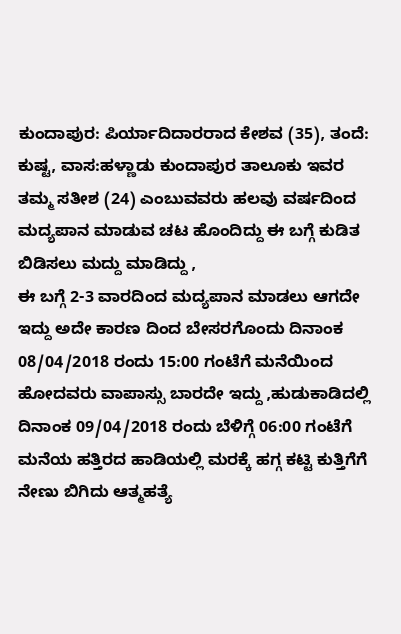ಕುಂದಾಪುರ: ಪಿರ್ಯಾದಿದಾರರಾದ ಕೇಶವ (35), ತಂದೆ: ಕುಷ್ಟ, ವಾಸ:ಹಳ್ಣಾಡು ಕುಂದಾಪುರ ತಾಲೂಕು ಇವರ ತಮ್ಮ ಸತೀಶ (24) ಎಂಬುವವರು ಹಲವು ವರ್ಷದಿಂದ ಮದ್ಯಪಾನ ಮಾಡುವ ಚಟ ಹೊಂದಿದ್ದು ಈ ಬಗ್ಗೆ ಕುಡಿತ ಬಿಡಿಸಲು ಮದ್ದು ಮಾಡಿದ್ದು ,
ಈ ಬಗ್ಗೆ 2-3 ವಾರದಿಂದ ಮದ್ಯಪಾನ ಮಾಡಲು ಆಗದೇ ಇದ್ದು ಅದೇ ಕಾರಣ ದಿಂದ ಬೇಸರಗೊಂದು ದಿನಾಂಕ 08/04/2018 ರಂದು 15:00 ಗಂಟೆಗೆ ಮನೆಯಿಂದ ಹೋದವರು ವಾಪಾಸ್ಸು ಬಾರದೇ ಇದ್ದು ,ಹುಡುಕಾಡಿದಲ್ಲಿ ದಿನಾಂಕ 09/04/2018 ರಂದು ಬೆಳಿಗ್ಗೆ 06:00 ಗಂಟೆಗೆ ಮನೆಯ ಹತ್ತಿರದ ಹಾಡಿಯಲ್ಲಿ ಮರಕ್ಕೆ ಹಗ್ಗ ಕಟ್ಟಿ ಕುತ್ತಿಗೆಗೆ ನೇಣು ಬಿಗಿದು ಆತ್ಮಹತ್ಯೆ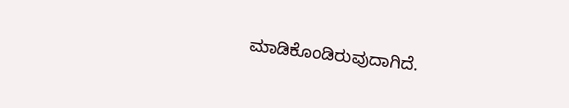ಮಾಡಿಕೊಂಡಿರುವುದಾಗಿದೆ.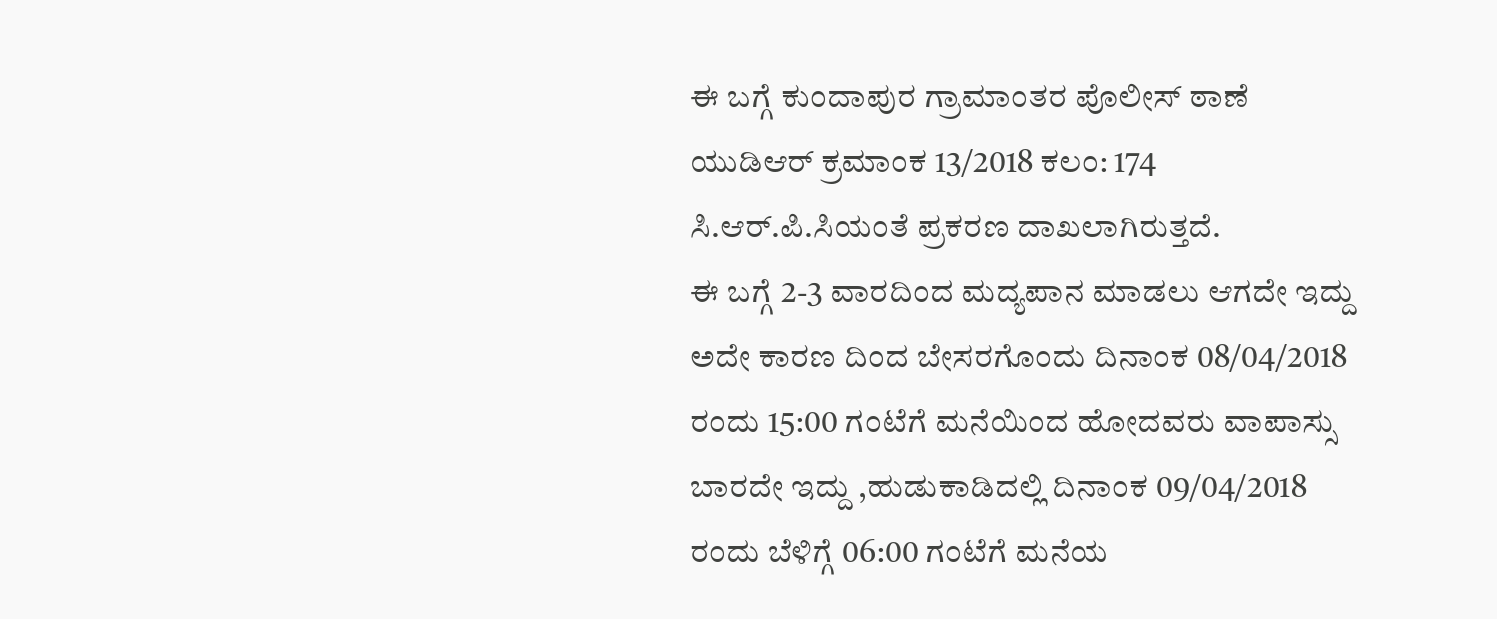ಈ ಬಗ್ಗೆ ಕುಂದಾಪುರ ಗ್ರಾಮಾಂತರ ಪೊಲೀಸ್ ಠಾಣೆ ಯುಡಿಆರ್ ಕ್ರಮಾಂಕ 13/2018 ಕಲಂ: 174 ಸಿ.ಆರ್.ಪಿ.ಸಿಯಂತೆ ಪ್ರಕರಣ ದಾಖಲಾಗಿರುತ್ತದೆ.
ಈ ಬಗ್ಗೆ 2-3 ವಾರದಿಂದ ಮದ್ಯಪಾನ ಮಾಡಲು ಆಗದೇ ಇದ್ದು ಅದೇ ಕಾರಣ ದಿಂದ ಬೇಸರಗೊಂದು ದಿನಾಂಕ 08/04/2018 ರಂದು 15:00 ಗಂಟೆಗೆ ಮನೆಯಿಂದ ಹೋದವರು ವಾಪಾಸ್ಸು ಬಾರದೇ ಇದ್ದು ,ಹುಡುಕಾಡಿದಲ್ಲಿ ದಿನಾಂಕ 09/04/2018 ರಂದು ಬೆಳಿಗ್ಗೆ 06:00 ಗಂಟೆಗೆ ಮನೆಯ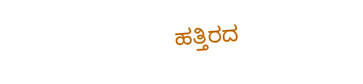ಹತ್ತಿರದ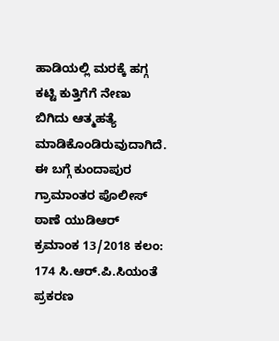ಹಾಡಿಯಲ್ಲಿ ಮರಕ್ಕೆ ಹಗ್ಗ ಕಟ್ಟಿ ಕುತ್ತಿಗೆಗೆ ನೇಣು ಬಿಗಿದು ಆತ್ಮಹತ್ಯೆ ಮಾಡಿಕೊಂಡಿರುವುದಾಗಿದೆ. ಈ ಬಗ್ಗೆ ಕುಂದಾಪುರ ಗ್ರಾಮಾಂತರ ಪೊಲೀಸ್ ಠಾಣೆ ಯುಡಿಆರ್ ಕ್ರಮಾಂಕ 13/2018 ಕಲಂ: 174 ಸಿ.ಆರ್.ಪಿ.ಸಿಯಂತೆ ಪ್ರಕರಣ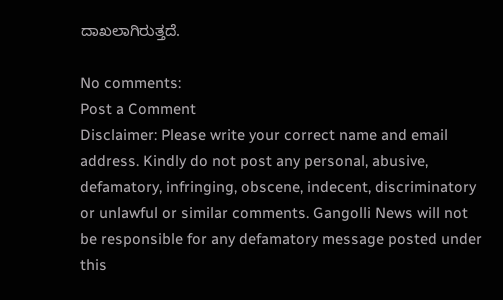ದಾಖಲಾಗಿರುತ್ತದೆ.

No comments:
Post a Comment
Disclaimer: Please write your correct name and email address. Kindly do not post any personal, abusive, defamatory, infringing, obscene, indecent, discriminatory or unlawful or similar comments. Gangolli News will not be responsible for any defamatory message posted under this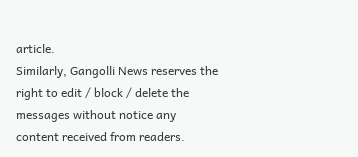article.
Similarly, Gangolli News reserves the right to edit / block / delete the messages without notice any content received from readers.